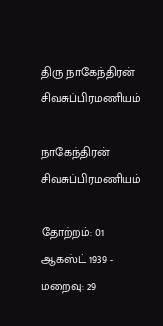திரு நாகேந்திரன் சிவசுப்பிரமணியம்

நாகேந்திரன் சிவசுப்பிரமணியம்

தோற்றம்: 01 ஆகஸ்ட் 1939 - மறைவு: 29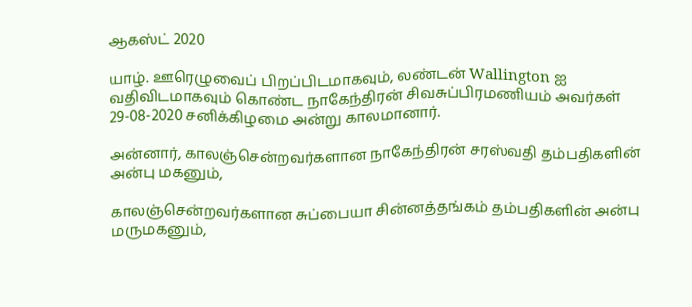ஆகஸ்ட் 2020

யாழ். ஊரெழுவைப் பிறப்பிடமாகவும், லண்டன் Wallington ஐ  வதிவிடமாகவும் கொண்ட நாகேந்திரன் சிவசுப்பிரமணியம் அவர்கள் 29-08-2020 சனிக்கிழமை அன்று காலமானார்.

அன்னார், காலஞ்சென்றவர்களான நாகேந்திரன் சரஸ்வதி தம்பதிகளின் அன்பு மகனும்,

காலஞ்சென்றவர்களான சுப்பையா சின்னத்தங்கம் தம்பதிகளின் அன்பு மருமகனும்,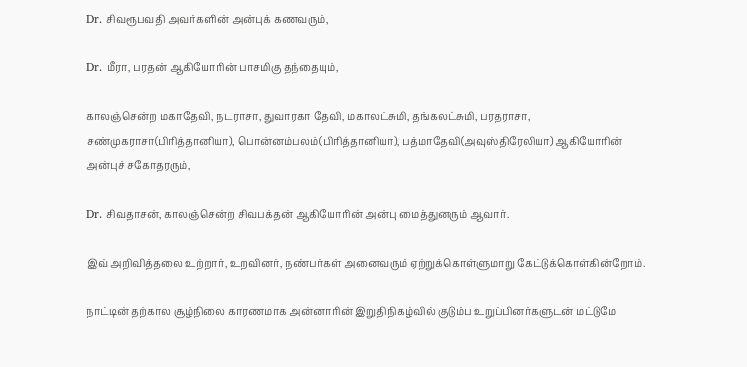Dr. சிவரூபவதி அவர்களின் அன்புக் கணவரும்,

Dr. மீரா, பரதன் ஆகியோரின் பாசமிகு தந்தையும்,

காலஞ்சென்ற மகாதேவி, நடராசா, துவாரகா தேவி, மகாலட்சுமி, தங்கலட்சுமி, பரதராசா, சண்முகராசா(பிரித்தானியா), பொன்னம்பலம்(பிரித்தானியா), பத்மாதேவி(அவுஸ்திரேலியா) ஆகியோரின் அன்புச் சகோதரரும்,

Dr. சிவதாசன், காலஞ்சென்ற சிவபக்தன் ஆகியோரின் அன்பு மைத்துனரும் ஆவார்.

இவ் அறிவித்தலை உற்றார், உறவினர், நண்பர்கள் அனைவரும் ஏற்றுக்கொள்ளுமாறு கேட்டுக்கொள்கின்றோம்.

நாட்டின் தற்கால சூழ்நிலை காரணமாக அன்னாரின் இறுதிநிகழ்வில் குடும்ப உறுப்பினர்களுடன் மட்டுமே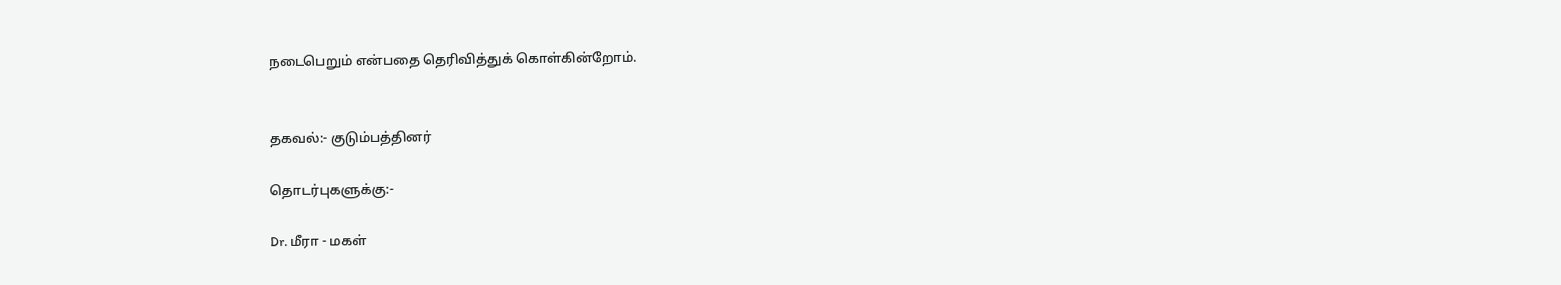நடைபெறும் என்பதை தெரிவித்துக் கொள்கின்றோம்.


தகவல்:- குடும்பத்தினர்

தொடர்புகளுக்கு:-

Dr. மீரா - மகள்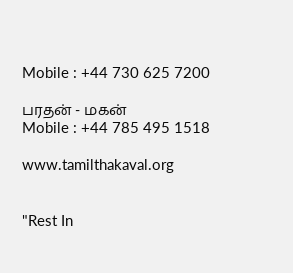Mobile : +44 730 625 7200

பரதன் - மகன்
Mobile : +44 785 495 1518

www.tamilthakaval.org


"Rest In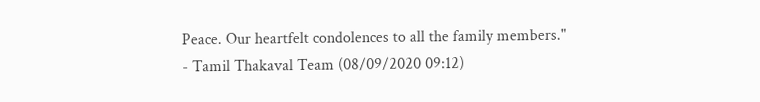Peace. Our heartfelt condolences to all the family members."
- Tamil Thakaval Team (08/09/2020 09:12)